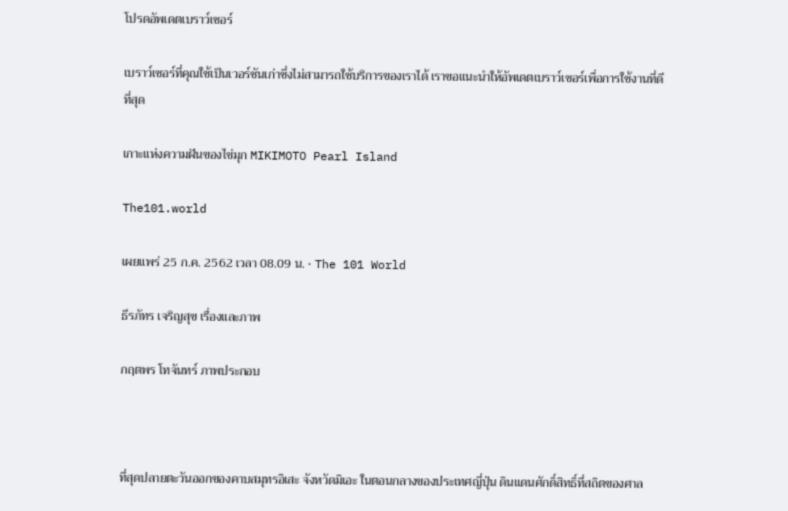โปรดอัพเดตเบราว์เซอร์

เบราว์เซอร์ที่คุณใช้เป็นเวอร์ชันเก่าซึ่งไม่สามารถใช้บริการของเราได้ เราขอแนะนำให้อัพเดตเบราว์เซอร์เพื่อการใช้งานที่ดีที่สุด

เกาะแห่งความฝันของไข่มุก MIKIMOTO Pearl Island

The101.world

เผยแพร่ 25 ก.ค. 2562 เวลา 08.09 น. • The 101 World

ธีรภัทร เจริญสุข เรื่องและภาพ

กฤตพร โทจันทร์ ภาพประกอบ



ที่สุดปลายตะวันออกของคาบสมุทรอิเสะ จังหวัดมิเอะ ในตอนกลางของประเทศญี่ปุ่น ดินแดนศักดิ์สิทธิ์ที่สถิตของศาล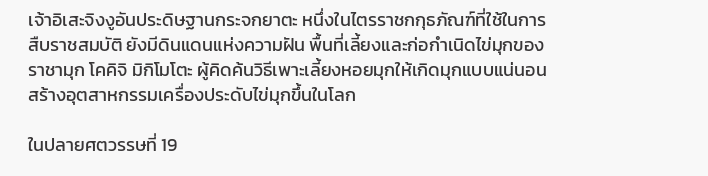เจ้าอิเสะจิงงูอันประดิษฐานกระจกยาตะ หนึ่งในไตรราชกกุธภัณฑ์ที่ใช้ในการสืบราชสมบัติ ยังมีดินแดนแห่งความฝัน พื้นที่เลี้ยงและก่อกำเนิดไข่มุกของราชามุก โคคิจิ มิกิโมโตะ ผู้คิดค้นวิธีเพาะเลี้ยงหอยมุกให้เกิดมุกแบบแน่นอน สร้างอุตสาหกรรมเครื่องประดับไข่มุกขึ้นในโลก

ในปลายศตวรรษที่ 19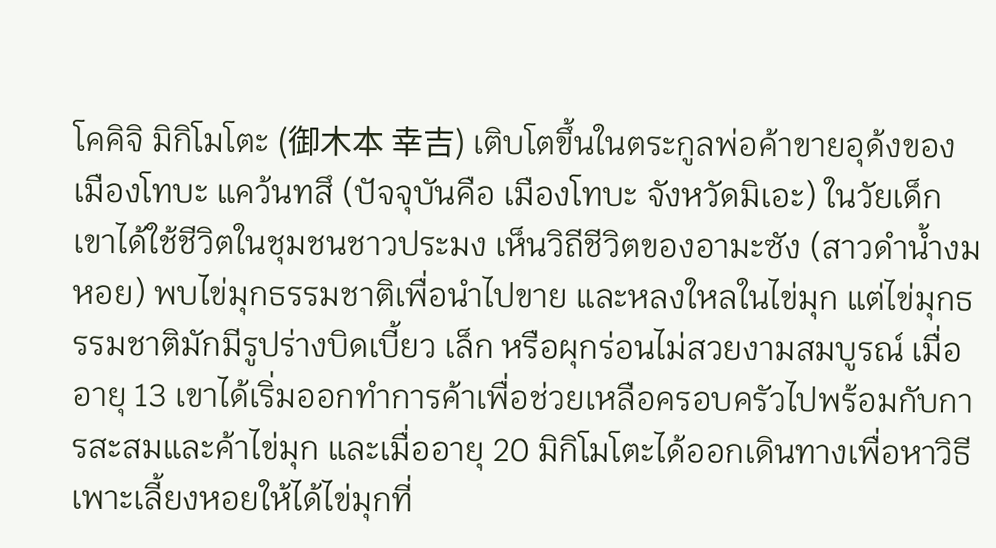โคคิจิ มิกิโมโตะ (御木本 幸吉) เติบโตขึ้นในตระกูลพ่อค้าขายอุด้งของเมืองโทบะ แคว้นทสึ (ปัจจุบันคือ เมืองโทบะ จังหวัดมิเอะ) ในวัยเด็กเขาได้ใช้ชีวิตในชุมชนชาวประมง เห็นวิถีชีวิตของอามะซัง (สาวดำน้ำงมหอย) พบไข่มุกธรรมชาติเพื่อนำไปขาย และหลงใหลในไข่มุก แต่ไข่มุกธรรมชาติมักมีรูปร่างบิดเบี้ยว เล็ก หรือผุกร่อนไม่สวยงามสมบูรณ์ เมื่ออายุ 13 เขาได้เริ่มออกทำการค้าเพื่อช่วยเหลือครอบครัวไปพร้อมกับการสะสมและค้าไข่มุก และเมื่ออายุ 20 มิกิโมโตะได้ออกเดินทางเพื่อหาวิธีเพาะเลี้ยงหอยให้ได้ไข่มุกที่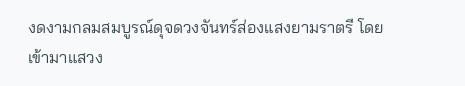งดงามกลมสมบูรณ์ดุจดวงจันทร์ส่องแสงยามราตรี โดยเข้ามาแสวง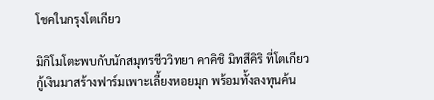โชคในกรุงโตเกียว

มิกิโมโตะพบกับนักสมุทรชีววิทยา คาคิชิ มิทสึคิริ ที่โตเกียว กู้เงินมาสร้างฟาร์มเพาะเลี้ยงหอยมุก พร้อมทั้งลงทุนค้น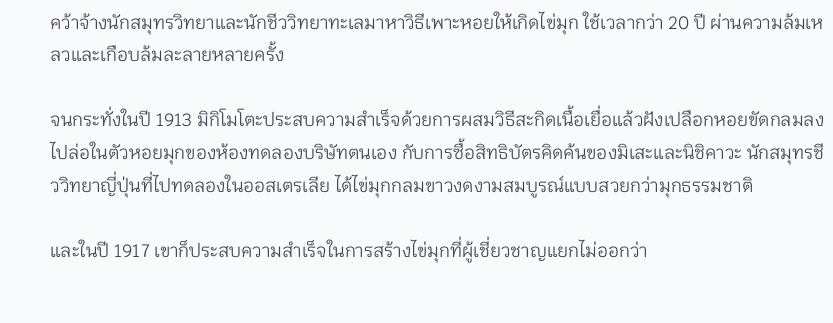คว้าจ้างนักสมุทรวิทยาและนักชีววิทยาทะเลมาหาวิธีเพาะหอยให้เกิดไข่มุก ใช้เวลากว่า 20 ปี ผ่านความล้มเหลวและเกือบล้มละลายหลายครั้ง

จนกระทั่งในปี 1913 มิกิโมโตะประสบความสำเร็จด้วยการผสมวิธีสะกิดเนื้อเยื่อแล้วฝังเปลือกหอยขัดกลมลงไปล่อในตัวหอยมุกของห้องทดลองบริษัทตนเอง กับการซื้อสิทธิบัตรคิดค้นของมิเสะและนิชิคาวะ นักสมุทรชีววิทยาญี่ปุ่นที่ไปทดลองในออสเตรเลีย ได้ไข่มุกกลมขาวงดงามสมบูรณ์แบบสวยกว่ามุกธรรมชาติ

และในปี 1917 เขาก็ประสบความสำเร็จในการสร้างไข่มุกที่ผู้เชี่ยวชาญแยกไม่ออกว่า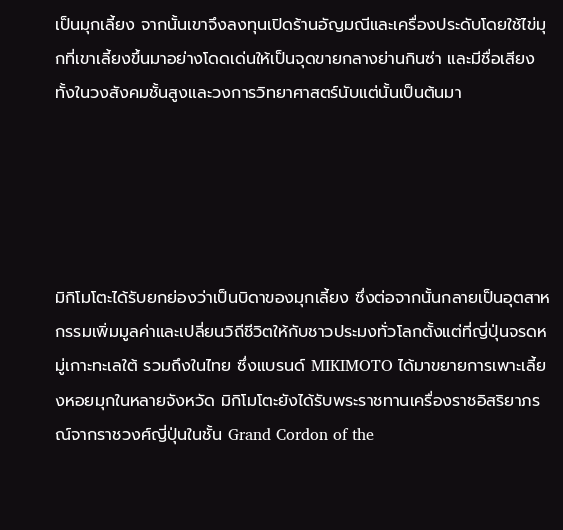เป็นมุกเลี้ยง จากนั้นเขาจึงลงทุนเปิดร้านอัญมณีและเครื่องประดับโดยใช้ไข่มุกที่เขาเลี้ยงขึ้นมาอย่างโดดเด่นให้เป็นจุดขายกลางย่านกินซ่า และมีชื่อเสียงทั้งในวงสังคมชั้นสูงและวงการวิทยาศาสตร์นับแต่นั้นเป็นต้นมา





มิกิโมโตะได้รับยกย่องว่าเป็นบิดาของมุกเลี้ยง ซึ่งต่อจากนั้นกลายเป็นอุตสาหกรรมเพิ่มมูลค่าและเปลี่ยนวิถีชีวิตให้กับชาวประมงทั่วโลกตั้งแต่ที่ญี่ปุ่นจรดหมู่เกาะทะเลใต้ รวมถึงในไทย ซึ่งแบรนด์ MIKIMOTO ได้มาขยายการเพาะเลี้ยงหอยมุกในหลายจังหวัด มิกิโมโตะยังได้รับพระราชทานเครื่องราชอิสริยาภรณ์จากราชวงศ์ญี่ปุ่นในชั้น Grand Cordon of the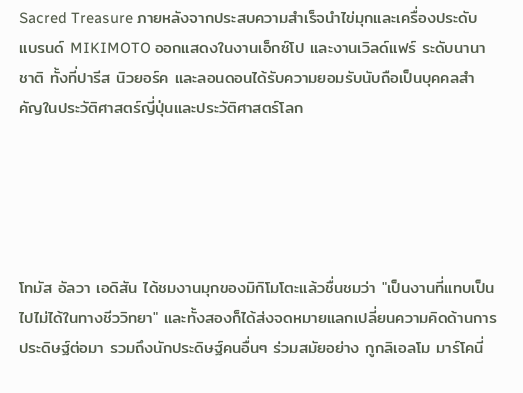Sacred Treasure ภายหลังจากประสบความสำเร็จนำไข่มุกและเครื่องประดับแบรนด์ MIKIMOTO ออกแสดงในงานเอ็กซ์โป และงานเวิลด์แฟร์ ระดับนานาชาติ ทั้งที่ปารีส นิวยอร์ค และลอนดอนได้รับความยอมรับนับถือเป็นบุคคลสำคัญในประวัติศาสตร์ญี่ปุ่นและประวัติศาสตร์โลก





โทมัส อัลวา เอดิสัน ได้ชมงานมุกของมิกิโมโตะแล้วชื่นชมว่า "เป็นงานที่แทบเป็นไปไม่ได้ในทางชีววิทยา" และทั้งสองก็ได้ส่งจดหมายแลกเปลี่ยนความคิดด้านการประดิษฐ์ต่อมา รวมถึงนักประดิษฐ์คนอื่นๆ ร่วมสมัยอย่าง กูกลิเอลโม มาร์โคนี่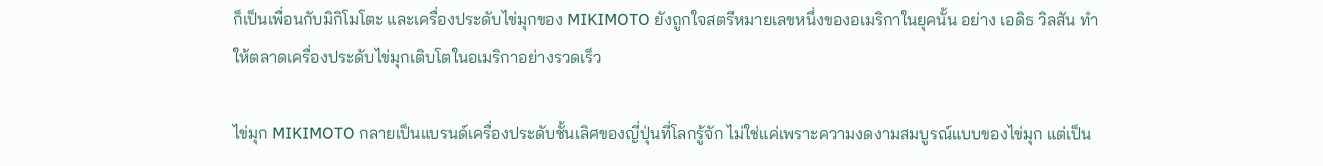ก็เป็นเพื่อนกับมิกิโมโตะ และเครื่องประดับไข่มุกของ MIKIMOTO ยังถูกใจสตรีหมายเลขหนึ่งของอเมริกาในยุคนั้น อย่าง เอดิธ วิลสัน ทำให้ตลาดเครื่องประดับไข่มุกเติบโตในอเมริกาอย่างรวดเร็ว

ไข่มุก MIKIMOTO กลายเป็นแบรนด์เครื่องประดับชั้นเลิศของญี่ปุ่นที่โลกรู้จัก ไม่ใช่แค่เพราะความงดงามสมบูรณ์แบบของไข่มุก แต่เป็น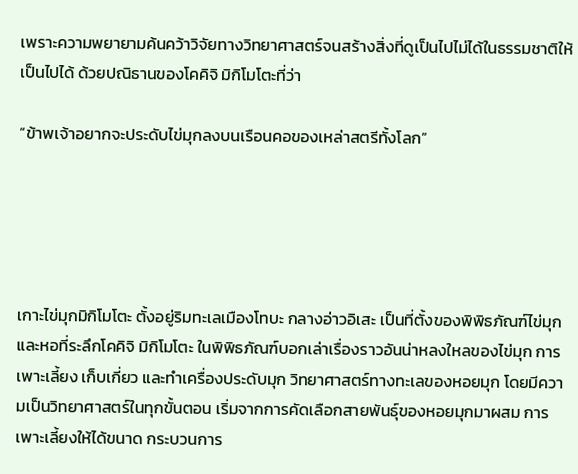เพราะความพยายามค้นคว้าวิจัยทางวิทยาศาสตร์จนสร้างสิ่งที่ดูเป็นไปไม่ได้ในธรรมชาติให้เป็นไปได้ ด้วยปณิธานของโคคิจิ มิกิโมโตะที่ว่า

“ข้าพเจ้าอยากจะประดับไข่มุกลงบนเรือนคอของเหล่าสตรีทั้งโลก”





เกาะไข่มุกมิกิโมโตะ ตั้งอยู่ริมทะเลเมืองโทบะ กลางอ่าวอิเสะ เป็นที่ตั้งของพิพิธภัณฑ์ไข่มุก และหอที่ระลึกโคคิจิ มิกิโมโตะ ในพิพิธภัณฑ์บอกเล่าเรื่องราวอันน่าหลงใหลของไข่มุก การเพาะเลี้ยง เก็บเกี่ยว และทำเครื่องประดับมุก วิทยาศาสตร์ทางทะเลของหอยมุก โดยมีความเป็นวิทยาศาสตร์ในทุกขั้นตอน เริ่มจากการคัดเลือกสายพันธุ์ของหอยมุกมาผสม การเพาะเลี้ยงให้ได้ขนาด กระบวนการ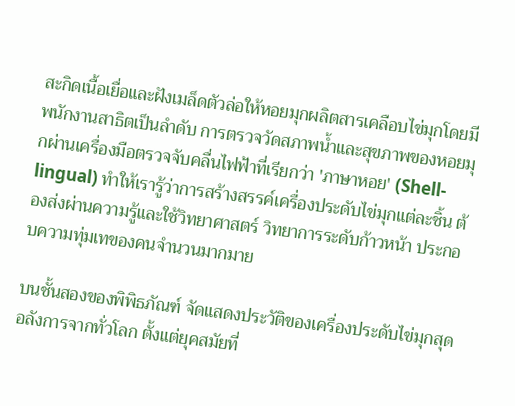สะกิดเนื้อเยื่อและฝังเมล็ดตัวล่อให้หอยมุกผลิตสารเคลือบไข่มุกโดยมีพนักงานสาธิตเป็นลำดับ การตรวจวัดสภาพน้ำและสุขภาพของหอยมุกผ่านเครื่องมือตรวจจับคลื่นไฟฟ้าที่เรียกว่า 'ภาษาหอย' (Shell-lingual) ทำให้เรารู้ว่าการสร้างสรรค์เครื่องประดับไข่มุกแต่ละชิ้น ต้องส่งผ่านความรู้และใช้วิทยาศาสตร์ วิทยาการระดับก้าวหน้า ประกอบความทุ่มเทของคนจำนวนมากมาย

บนชั้นสองของพิพิธภัณฑ์ จัดแสดงประวัติของเครื่องประดับไข่มุกสุดอลังการจากทั่วโลก ตั้งแต่ยุคสมัยที่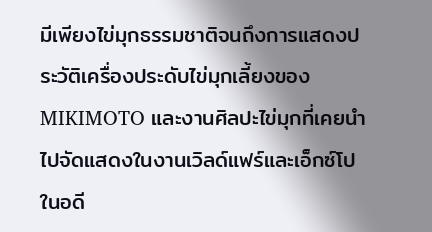มีเพียงไข่มุกธรรมชาติจนถึงการแสดงประวัติเครื่องประดับไข่มุกเลี้ยงของ MIKIMOTO และงานศิลปะไข่มุกที่เคยนำไปจัดแสดงในงานเวิลด์แฟร์และเอ็กซ์โปในอดี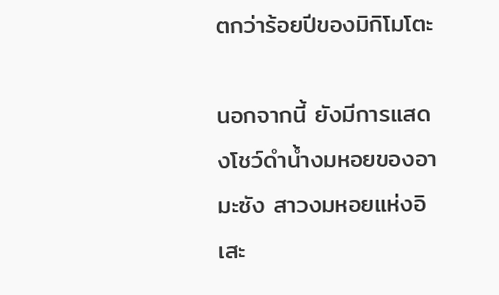ตกว่าร้อยปีของมิกิโมโตะ

นอกจากนี้ ยังมีการแสดงโชว์ดำน้ำงมหอยของอามะซัง สาวงมหอยแห่งอิเสะ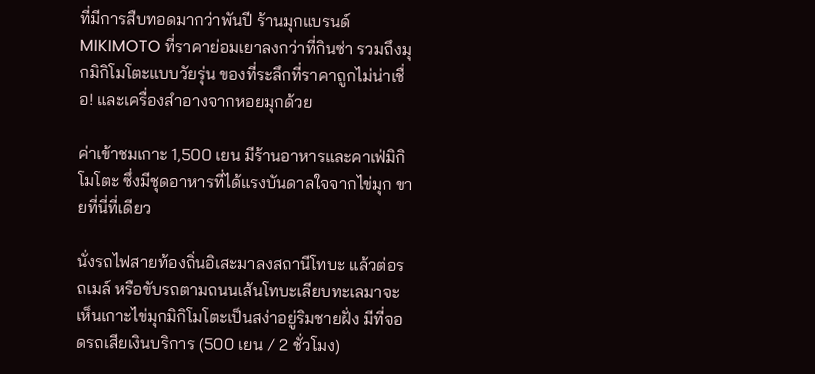ที่มีการสืบทอดมากว่าพันปี ร้านมุกแบรนด์ MIKIMOTO ที่ราคาย่อมเยาลงกว่าที่กินซ่า รวมถึงมุกมิกิโมโตะแบบวัยรุ่น ของที่ระลึกที่ราคาถูกไม่น่าเชื่อ! และเครื่องสำอางจากหอยมุกด้วย

ค่าเข้าชมเกาะ 1,500 เยน มีร้านอาหารและคาเฟ่มิกิโมโตะ ซึ่งมีชุดอาหารที่ได้แรงบันดาลใจจากไข่มุก ขายที่นี่ที่เดียว

นั่งรถไฟสายท้องถิ่นอิเสะมาลงสถานีโทบะ แล้วต่อรถเมล์ หรือขับรถตามถนนเส้นโทบะเลียบทะเลมาจะเห็นเกาะไข่มุกมิกิโมโตะเป็นสง่าอยู่ริมชายฝั่ง มีที่จอดรถเสียเงินบริการ (500 เยน / 2 ชั่วโมง)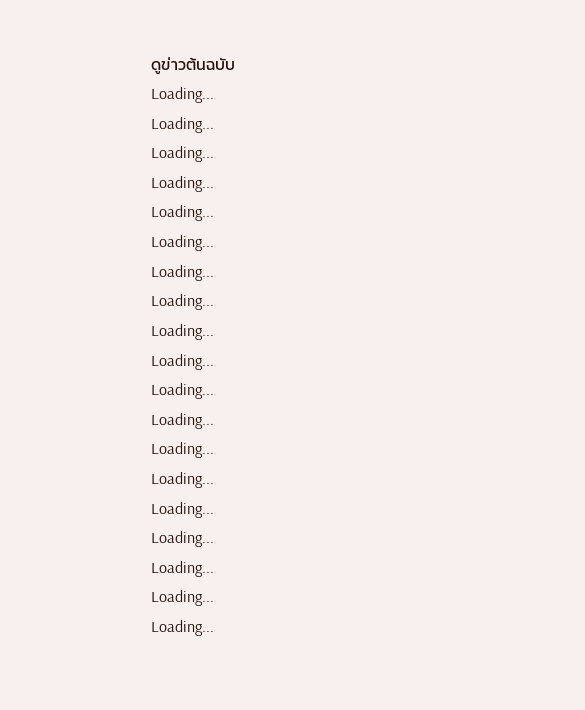ดูข่าวต้นฉบับ
Loading...
Loading...
Loading...
Loading...
Loading...
Loading...
Loading...
Loading...
Loading...
Loading...
Loading...
Loading...
Loading...
Loading...
Loading...
Loading...
Loading...
Loading...
Loading...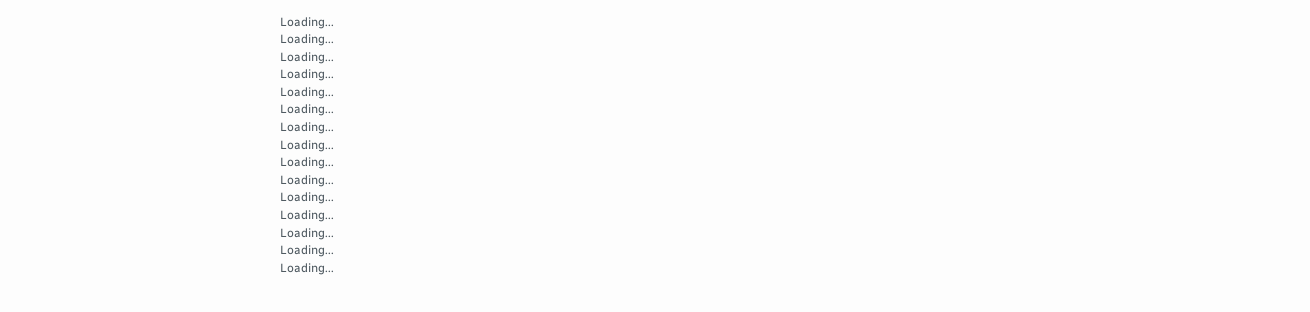Loading...
Loading...
Loading...
Loading...
Loading...
Loading...
Loading...
Loading...
Loading...
Loading...
Loading...
Loading...
Loading...
Loading...
Loading...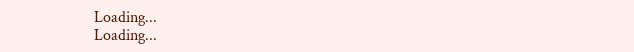Loading...
Loading...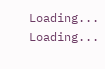Loading...
Loading...